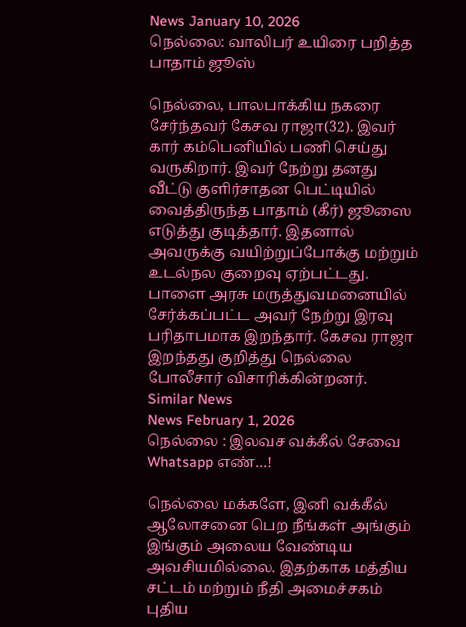News January 10, 2026
நெல்லை: வாலிபர் உயிரை பறித்த பாதாம் ஜூஸ்

நெல்லை, பாலபாக்கிய நகரை சேர்ந்தவர் கேசவ ராஜா(32). இவர் கார் கம்பெனியில் பணி செய்து வருகிறார். இவர் நேற்று தனது வீட்டு குளிர்சாதன பெட்டியில் வைத்திருந்த பாதாம் (கீர்) ஜூஸை எடுத்து குடித்தார். இதனால் அவருக்கு வயிற்றுப்போக்கு மற்றும் உடல்நல குறைவு ஏற்பட்டது. பாளை அரசு மருத்துவமனையில் சேர்க்கப்பட்ட அவர் நேற்று இரவு பரிதாபமாக இறந்தார். கேசவ ராஜா இறந்தது குறித்து நெல்லை போலீசார் விசாரிக்கின்றனர்.
Similar News
News February 1, 2026
நெல்லை : இலவச வக்கீல் சேவை Whatsapp எண்…!

நெல்லை மக்களே, இனி வக்கீல் ஆலோசனை பெற நீங்கள் அங்கும் இங்கும் அலைய வேண்டிய அவசியமில்லை. இதற்காக மத்திய சட்டம் மற்றும் நீதி அமைச்சகம் புதிய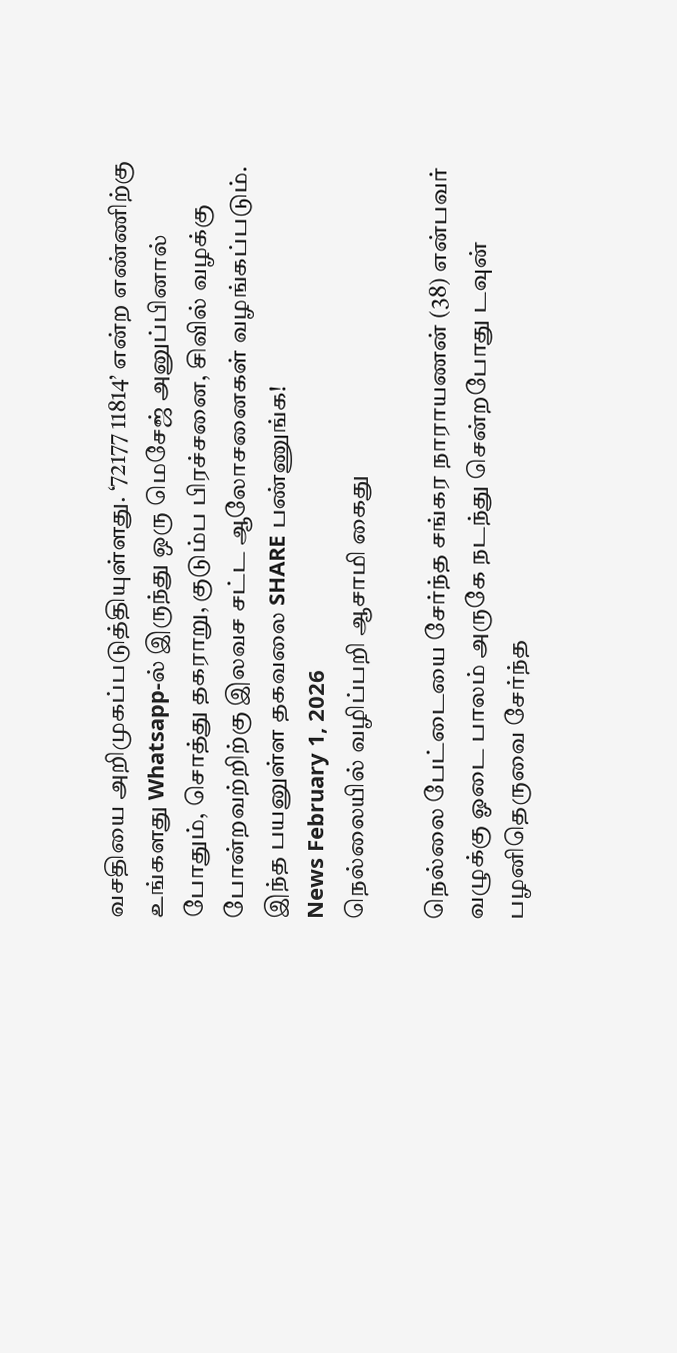வசதியை அறிமுகப்படுத்தியுள்ளது. ‘72177 11814’ என்ற எண்ணிற்கு உங்களது Whatsapp-ல் இருந்து ஒரு மெசேஜ் அனுப்பினால் போதும், சொத்து தகராறு, குடும்ப பிரச்சனை, சிவில் வழக்கு போன்றவற்றிற்கு இலவச சட்ட ஆலோசனைகள் வழங்கப்படும். இந்த பயனுள்ள தகவலை SHARE பண்ணுங்க!
News February 1, 2026
நெல்லையில் வழிப்பறி ஆசாமி கைது

நெல்லை பேட்டையை சேர்ந்த சங்கர நாராயணன் (38) என்பவர் வழுக்கு ஓடை பாலம் அருகே நடந்து சென்றபோது டவுன் பழனிதெருவை சேர்ந்த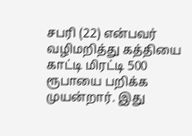சபரி (22) என்பவர் வழிமறித்து கத்தியை காட்டி மிரட்டி 500 ரூபாயை பறிக்க முயன்றார். இது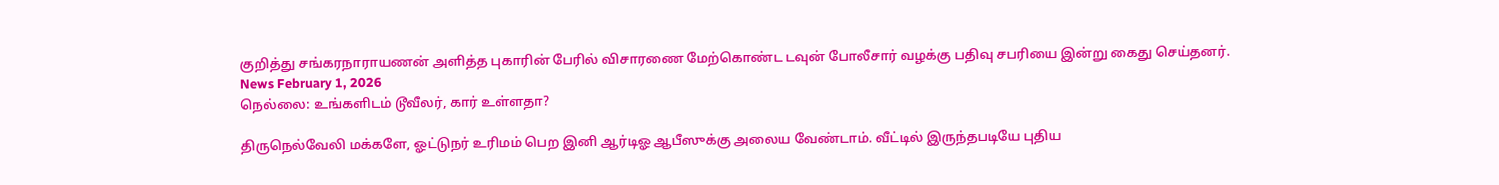குறித்து சங்கரநாராயணன் அளித்த புகாரின் பேரில் விசாரணை மேற்கொண்ட டவுன் போலீசார் வழக்கு பதிவு சபரியை இன்று கைது செய்தனர்.
News February 1, 2026
நெல்லை: உங்களிடம் டூவீலர், கார் உள்ளதா?

திருநெல்வேலி மக்களே, ஓட்டுநர் உரிமம் பெற இனி ஆர்டிஓ ஆபீஸுக்கு அலைய வேண்டாம். வீட்டில் இருந்தபடியே புதிய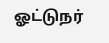ஓட்டுநர்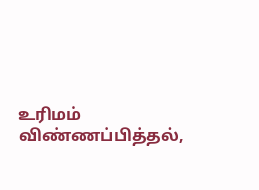உரிமம் விண்ணப்பித்தல்,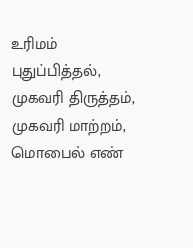உரிமம் புதுப்பித்தல், முகவரி திருத்தம், முகவரி மாற்றம், மொபைல் எண்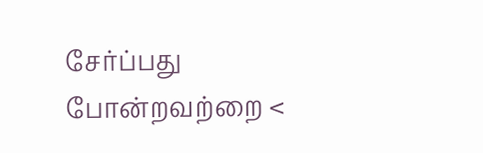சேர்ப்பது போன்றவற்றை <